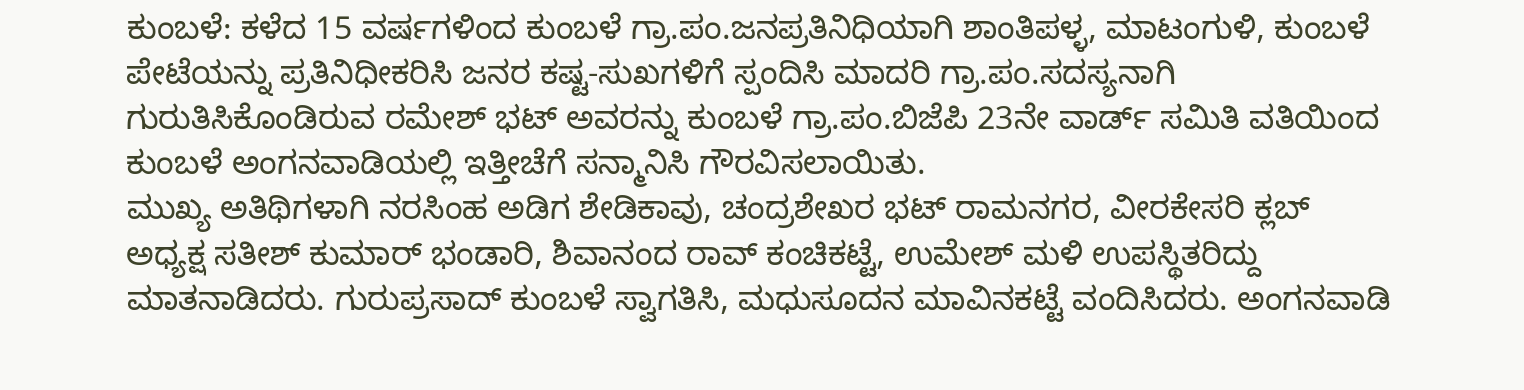ಕುಂಬಳೆ: ಕಳೆದ 15 ವರ್ಷಗಳಿಂದ ಕುಂಬಳೆ ಗ್ರಾ.ಪಂ.ಜನಪ್ರತಿನಿಧಿಯಾಗಿ ಶಾಂತಿಪಳ್ಳ, ಮಾಟಂಗುಳಿ, ಕುಂಬಳೆ ಪೇಟೆಯನ್ನು ಪ್ರತಿನಿಧೀಕರಿಸಿ ಜನರ ಕಷ್ಟ-ಸುಖಗಳಿಗೆ ಸ್ಪಂದಿಸಿ ಮಾದರಿ ಗ್ರಾ.ಪಂ.ಸದಸ್ಯನಾಗಿ ಗುರುತಿಸಿಕೊಂಡಿರುವ ರಮೇಶ್ ಭಟ್ ಅವರನ್ನು ಕುಂಬಳೆ ಗ್ರಾ.ಪಂ.ಬಿಜೆಪಿ 23ನೇ ವಾರ್ಡ್ ಸಮಿತಿ ವತಿಯಿಂದ ಕುಂಬಳೆ ಅಂಗನವಾಡಿಯಲ್ಲಿ ಇತ್ತೀಚೆಗೆ ಸನ್ಮಾನಿಸಿ ಗೌರವಿಸಲಾಯಿತು.
ಮುಖ್ಯ ಅತಿಥಿಗಳಾಗಿ ನರಸಿಂಹ ಅಡಿಗ ಶೇಡಿಕಾವು, ಚಂದ್ರಶೇಖರ ಭಟ್ ರಾಮನಗರ, ವೀರಕೇಸರಿ ಕ್ಲಬ್ ಅಧ್ಯಕ್ಷ ಸತೀಶ್ ಕುಮಾರ್ ಭಂಡಾರಿ, ಶಿವಾನಂದ ರಾವ್ ಕಂಚಿಕಟ್ಟೆ, ಉಮೇಶ್ ಮಳಿ ಉಪಸ್ಥಿತರಿದ್ದು ಮಾತನಾಡಿದರು. ಗುರುಪ್ರಸಾದ್ ಕುಂಬಳೆ ಸ್ವಾಗತಿಸಿ, ಮಧುಸೂದನ ಮಾವಿನಕಟ್ಟೆ ವಂದಿಸಿದರು. ಅಂಗನವಾಡಿ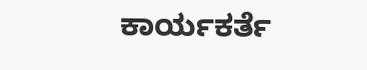ಕಾರ್ಯಕರ್ತೆ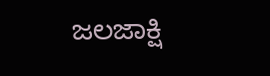ಜಲಜಾಕ್ಷಿ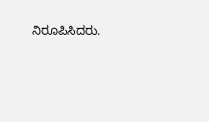ನಿರೂಪಿಸಿದರು.